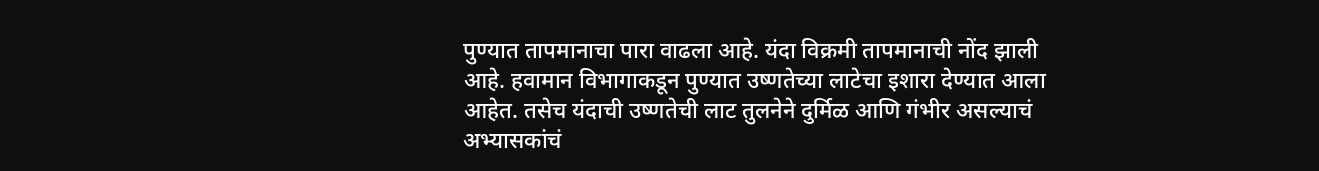पुण्यात तापमानाचा पारा वाढला आहे. यंदा विक्रमी तापमानाची नोंद झाली आहे. हवामान विभागाकडून पुण्यात उष्णतेच्या लाटेचा इशारा देण्यात आला आहेत. तसेच यंदाची उष्णतेची लाट तुलनेने दुर्मिळ आणि गंभीर असल्याचं अभ्यासकांचं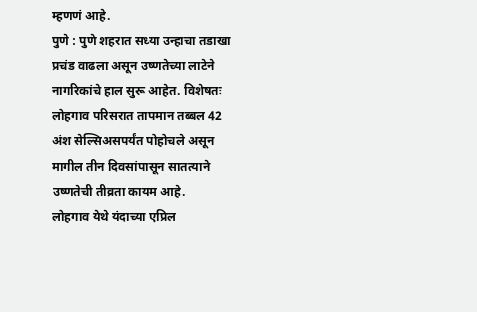म्हणणं आहे.
पुणे : पुणे शहरात सध्या उन्हाचा तडाखा प्रचंड वाढला असून उष्णतेच्या लाटेने नागरिकांचे हाल सुरू आहेत. विशेषतः लोहगाव परिसरात तापमान तब्बल 42 अंश सेल्सिअसपर्यंत पोहोचले असून मागील तीन दिवसांपासून सातत्याने उष्णतेची तीव्रता कायम आहे.
लोहगाव येथे यंदाच्या एप्रिल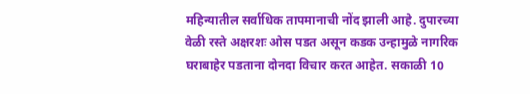महिन्यातील सर्वाधिक तापमानाची नोंद झाली आहे. दुपारच्या वेळी रस्ते अक्षरशः ओस पडत असून कडक उन्हामुळे नागरिक घराबाहेर पडताना दोनदा विचार करत आहेत. सकाळी 10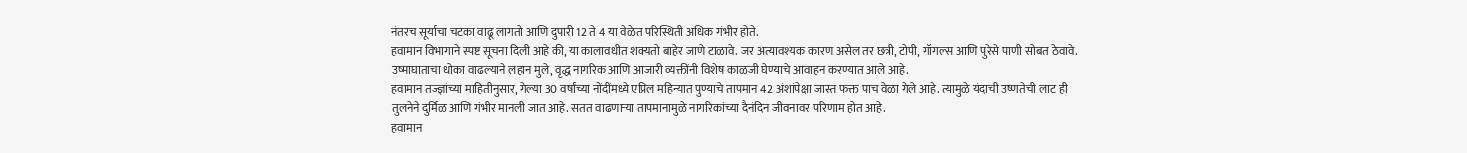नंतरच सूर्याचा चटका वाढू लागतो आणि दुपारी 12 ते 4 या वेळेत परिस्थिती अधिक गंभीर होते.
हवामान विभागाने स्पष्ट सूचना दिली आहे की, या कालावधीत शक्यतो बाहेर जाणे टाळावे. जर अत्यावश्यक कारण असेल तर छत्री, टोपी, गॉगल्स आणि पुरेसे पाणी सोबत ठेवावे. उष्माघाताचा धोका वाढल्याने लहान मुले, वृद्ध नागरिक आणि आजारी व्यक्तींनी विशेष काळजी घेण्याचे आवाहन करण्यात आले आहे.
हवामान तज्ज्ञांच्या माहितीनुसार, गेल्या 30 वर्षांच्या नोंदींमध्ये एप्रिल महिन्यात पुण्याचे तापमान 42 अंशांपेक्षा जास्त फक्त पाच वेळा गेले आहे. त्यामुळे यंदाची उष्णतेची लाट ही तुलनेने दुर्मिळ आणि गंभीर मानली जात आहे. सतत वाढणाऱ्या तापमानामुळे नागरिकांच्या दैनंदिन जीवनावर परिणाम होत आहे.
हवामान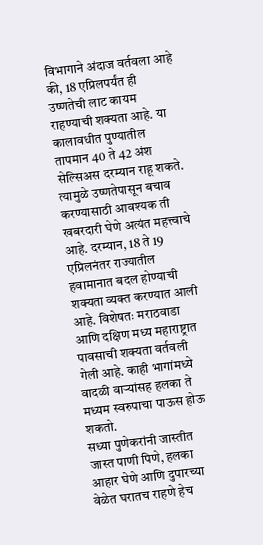विभागाने अंदाज वर्तवला आहे की, 18 एप्रिलपर्यंत ही उष्णतेची लाट कायम राहण्याची शक्यता आहे. या कालावधीत पुण्यातील तापमान 40 ते 42 अंश सेल्सिअस दरम्यान राहू शकते. त्यामुळे उष्णतेपासून बचाव करण्यासाठी आवश्यक ती खबरदारी घेणे अत्यंत महत्त्वाचे आहे. दरम्यान, 18 ते 19 एप्रिलनंतर राज्यातील हवामानात बदल होण्याची शक्यता व्यक्त करण्यात आली आहे. विशेषतः मराठवाडा आणि दक्षिण मध्य महाराष्ट्रात पावसाची शक्यता वर्तवली गेली आहे. काही भागांमध्ये वादळी वाऱ्यांसह हलका ते मध्यम स्वरुपाचा पाऊस होऊ शकतो.
सध्या पुणेकरांनी जास्तीत जास्त पाणी पिणे, हलका आहार घेणे आणि दुपारच्या वेळेत घरातच राहणे हेच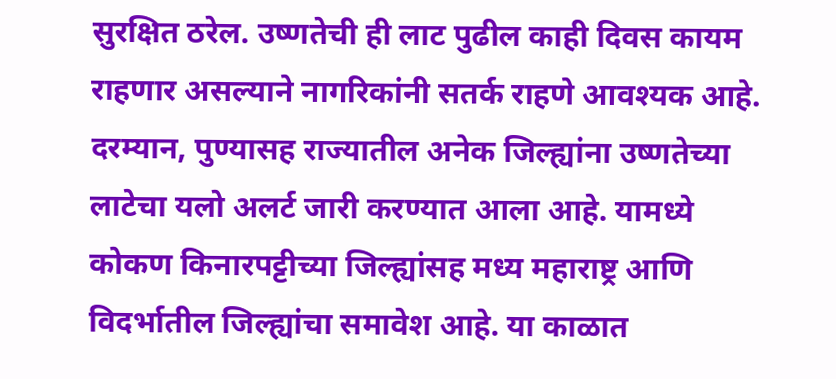सुरक्षित ठरेल. उष्णतेची ही लाट पुढील काही दिवस कायम राहणार असल्याने नागरिकांनी सतर्क राहणे आवश्यक आहे.
दरम्यान, पुण्यासह राज्यातील अनेक जिल्ह्यांना उष्णतेच्या लाटेचा यलो अलर्ट जारी करण्यात आला आहे. यामध्ये कोकण किनारपट्टीच्या जिल्ह्यांसह मध्य महाराष्ट्र आणि विदर्भातील जिल्ह्यांचा समावेश आहे. या काळात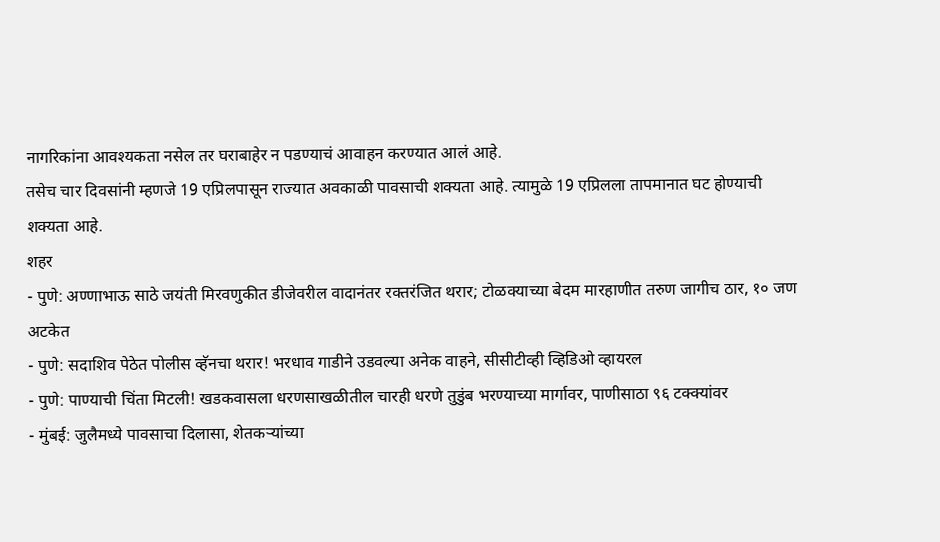नागरिकांना आवश्यकता नसेल तर घराबाहेर न पडण्याचं आवाहन करण्यात आलं आहे.
तसेच चार दिवसांनी म्हणजे 19 एप्रिलपासून राज्यात अवकाळी पावसाची शक्यता आहे. त्यामुळे 19 एप्रिलला तापमानात घट होण्याची शक्यता आहे.
शहर
- पुणे: अण्णाभाऊ साठे जयंती मिरवणुकीत डीजेवरील वादानंतर रक्तरंजित थरार; टोळक्याच्या बेदम मारहाणीत तरुण जागीच ठार, १० जण अटकेत
- पुणे: सदाशिव पेठेत पोलीस व्हॅनचा थरार! भरधाव गाडीने उडवल्या अनेक वाहने, सीसीटीव्ही व्हिडिओ व्हायरल
- पुणे: पाण्याची चिंता मिटली! खडकवासला धरणसाखळीतील चारही धरणे तुडुंब भरण्याच्या मार्गावर, पाणीसाठा ९६ टक्क्यांवर
- मुंबई: जुलैमध्ये पावसाचा दिलासा, शेतकऱ्यांच्या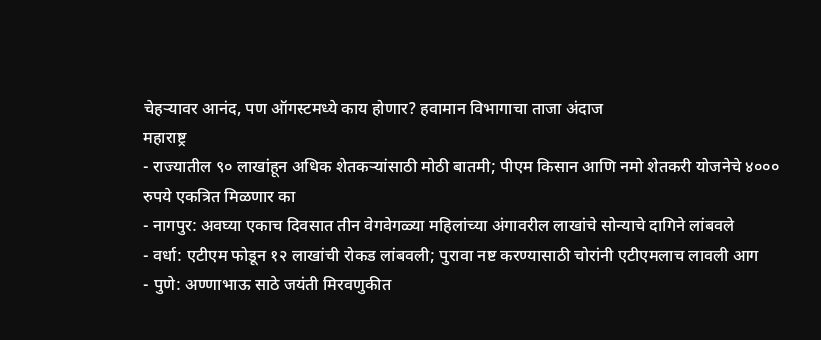चेहऱ्यावर आनंद, पण ऑगस्टमध्ये काय होणार? हवामान विभागाचा ताजा अंदाज
महाराष्ट्र
- राज्यातील ९० लाखांहून अधिक शेतकऱ्यांसाठी मोठी बातमी; पीएम किसान आणि नमो शेतकरी योजनेचे ४००० रुपये एकत्रित मिळणार का
- नागपुर: अवघ्या एकाच दिवसात तीन वेगवेगळ्या महिलांच्या अंगावरील लाखांचे सोन्याचे दागिने लांबवले
- वर्धा: एटीएम फोडून १२ लाखांची रोकड लांबवली; पुरावा नष्ट करण्यासाठी चोरांनी एटीएमलाच लावली आग
- पुणे: अण्णाभाऊ साठे जयंती मिरवणुकीत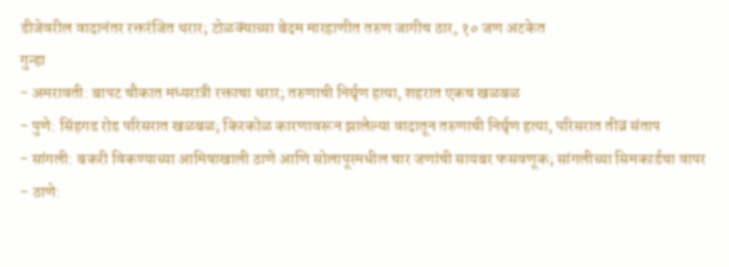डीजेवरील वादानंतर रक्तरंजित थरार; टोळक्याच्या बेदम मारहाणीत तरुण जागीच ठार, १० जण अटकेत
गुन्हा
- अमरावती: बापट चौकात मध्यरात्री रक्ताचा थरार; तरुणाची निर्घृण हत्या, शहरात एकच खळबळ
- पुणे: सिंहगड रोड परिसरात खळबळ; किरकोळ कारणावरून झालेल्या वादातून तरुणाची निर्घृण हत्या, परिसरात तीव्र संताप
- सांगली: बकरी विकण्याच्या आमिषाखाली ठाणे आणि सोलापूरमधील चार जणांची सायबर फसवणूक; सांगलीच्या सिमकार्डचा वापर
- ठाणे: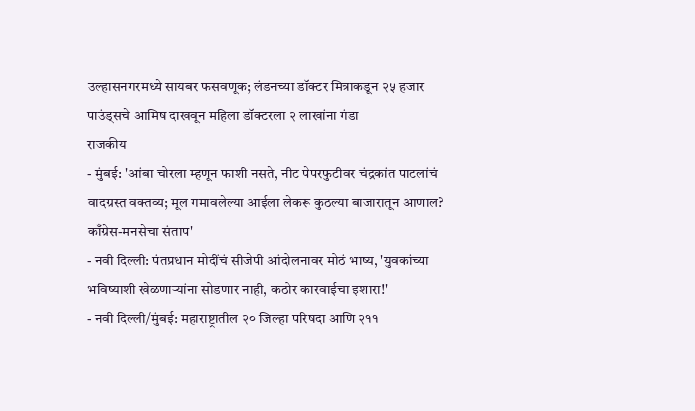उल्हासनगरमध्ये सायबर फसवणूक; लंडनच्या डॉक्टर मित्राकडून २५ हजार पाउंड्सचे आमिष दाखवून महिला डॉक्टरला २ लाखांना गंडा
राजकीय
- मुंबई: 'आंबा चोरला म्हणून फाशी नसते, नीट पेपरफुटीवर चंद्रकांत पाटलांचं वादग्रस्त वक्तव्य; मूल गमावलेल्या आईला लेकरू कुठल्या बाजारातून आणाल? काँग्रेस-मनसेचा संताप'
- नवी दिल्ली: पंतप्रधान मोदींचं सीजेपी आंदोलनावर मोठं भाष्य, 'युवकांच्या भविष्याशी खेळणाऱ्यांना सोडणार नाही, कठोर कारवाईचा इशारा!'
- नवी दिल्ली/मुंबई: महाराष्ट्रातील २० जिल्हा परिषदा आणि २११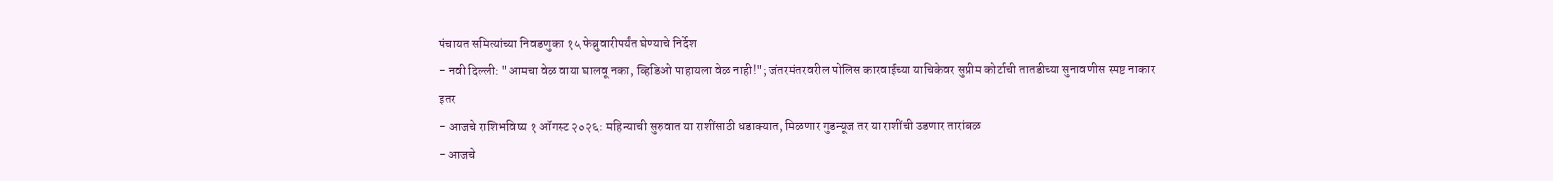पंचायत समित्यांच्या निवडणुका १५ फेब्रुवारीपर्यंत घेण्याचे निर्देश
- नवी दिल्ली: "आमचा वेळ वाया घालवू नका, व्हिडिओ पाहायला वेळ नाही!"; जंतरमंतरवरील पोलिस कारवाईच्या याचिकेवर सुप्रीम कोर्टाची तातडीच्या सुनावणीस स्पष्ट नाकार
इतर
- आजचे राशिभविष्य १ ऑगस्ट २०२६: महिन्याची सुरुवात या राशींसाठी धडाक्यात, मिळणार गुडन्यूज तर या राशींची उडणार तारांबळ
- आजचे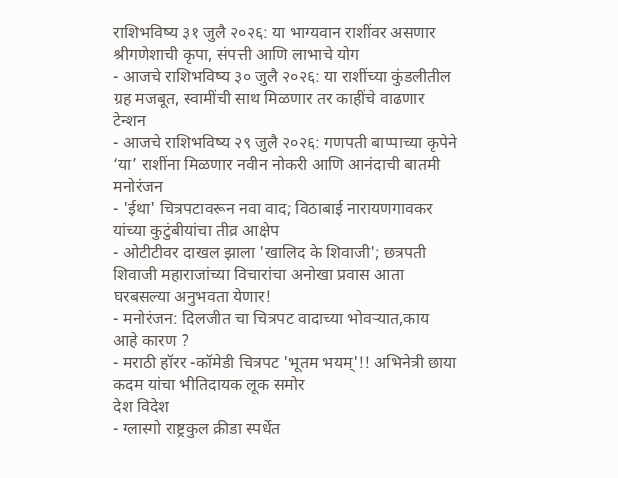राशिभविष्य ३१ जुलै २०२६: या भाग्यवान राशींवर असणार श्रीगणेशाची कृपा, संपत्ती आणि लाभाचे योग
- आजचे राशिभविष्य ३० जुलै २०२६: या राशींच्या कुंडलीतील ग्रह मजबूत, स्वामींची साथ मिळणार तर काहींचे वाढणार टेन्शन
- आजचे राशिभविष्य २९ जुलै २०२६: गणपती बाप्पाच्या कृपेने ‘या’ राशींना मिळणार नवीन नोकरी आणि आनंदाची बातमी
मनोरंजन
- 'ईथा' चित्रपटावरून नवा वाद; विठाबाई नारायणगावकर यांच्या कुटुंबीयांचा तीव्र आक्षेप
- ओटीटीवर दाखल झाला 'खालिद के शिवाजी'; छत्रपती शिवाजी महाराजांच्या विचारांचा अनोखा प्रवास आता घरबसल्या अनुभवता येणार!
- मनोरंजन: दिलजीत चा चित्रपट वादाच्या भोवऱ्यात,काय आहे कारण ?
- मराठी हॉरर -कॉमेडी चित्रपट 'भूतम भयम्'!! अभिनेत्री छाया कदम यांचा भीतिदायक लूक समोर
देश विदेश
- ग्लास्गो राष्ट्रकुल क्रीडा स्पर्धेत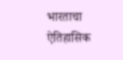भारताचा ऐतिहासिक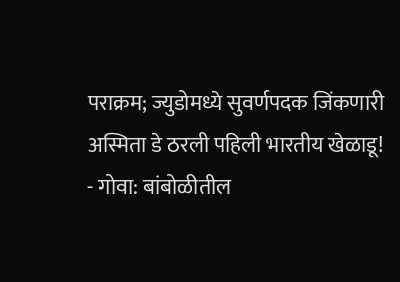पराक्रम; ज्युडोमध्ये सुवर्णपदक जिंकणारी अस्मिता डे ठरली पहिली भारतीय खेळाडू!
- गोवा: बांबोळीतील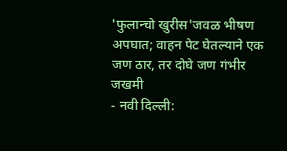'फुलान्चो खुरीस'जवळ भीषण अपघात; वाहन पेट घेतल्याने एक जण ठार, तर दोघे जण गंभीर जखमी
- नवी दिल्ली: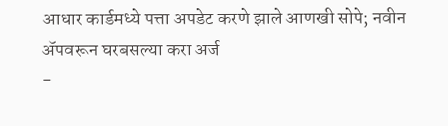आधार कार्डमध्ये पत्ता अपडेट करणे झाले आणखी सोपे; नवीन ॲपवरून घरबसल्या करा अर्ज
-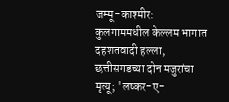जम्मू-काश्मीर: कुलगाममधील केल्लम भागात दहशतवादी हल्ला, छत्तीसगडच्या दोन मजुरांचा मृत्यू; 'लष्कर-ए-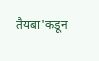तैयबा'कडून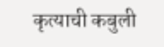कृत्याची कबुली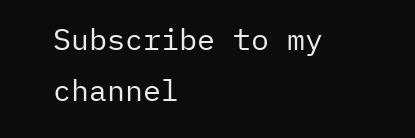Subscribe to my channel